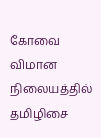கோவை விமான நிலையத்தில் தமிழிசை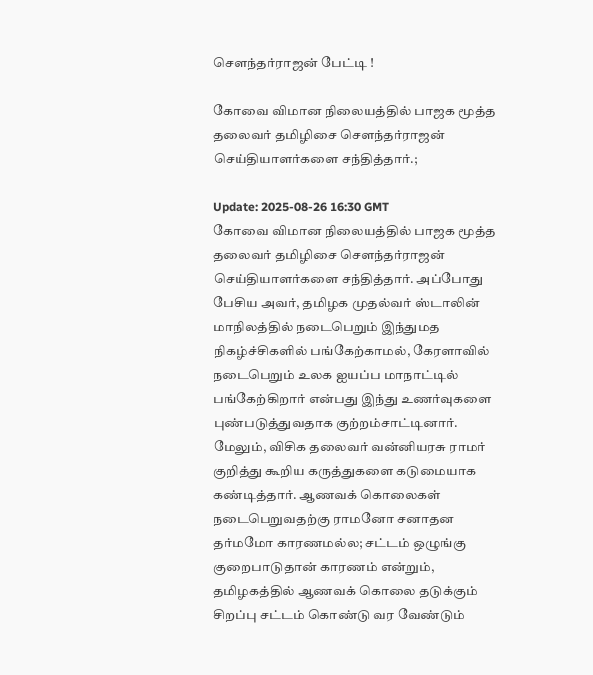சௌந்தர்ராஜன் பேட்டி !

கோவை விமான நிலையத்தில் பாஜக மூத்த தலைவர் தமிழிசை சௌந்தர்ராஜன் செய்தியாளர்களை சந்தித்தார்.;

Update: 2025-08-26 16:30 GMT
கோவை விமான நிலையத்தில் பாஜக மூத்த தலைவர் தமிழிசை சௌந்தர்ராஜன் செய்தியாளர்களை சந்தித்தார். அப்போது பேசிய அவர், தமிழக முதல்வர் ஸ்டாலின் மாநிலத்தில் நடைபெறும் இந்துமத நிகழ்ச்சிகளில் பங்கேற்காமல், கேரளாவில் நடைபெறும் உலக ஐயப்ப மாநாட்டில் பங்கேற்கிறார் என்பது இந்து உணர்வுகளை புண்படுத்துவதாக குற்றம்சாட்டினார். மேலும், விசிக தலைவர் வன்னியரசு ராமர் குறித்து கூறிய கருத்துகளை கடுமையாக கண்டித்தார். ஆணவக் கொலைகள் நடைபெறுவதற்கு ராமனோ சனாதன தர்மமோ காரணமல்ல; சட்டம் ஒழுங்கு குறைபாடுதான் காரணம் என்றும், தமிழகத்தில் ஆணவக் கொலை தடுக்கும் சிறப்பு சட்டம் கொண்டு வர வேண்டும்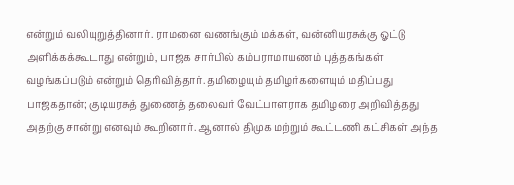என்றும் வலியுறுத்தினார். ராமனை வணங்கும் மக்கள், வன்னியரசுக்கு ஓட்டு அளிக்கக்கூடாது என்றும், பாஜக சார்பில் கம்பராமாயணம் புத்தகங்கள் வழங்கப்படும் என்றும் தெரிவித்தார். தமிழையும் தமிழர்களையும் மதிப்பது பாஜகதான்; குடியரசுத் துணைத் தலைவர் வேட்பாளராக தமிழரை அறிவித்தது அதற்கு சான்று எனவும் கூறினார். ஆனால் திமுக மற்றும் கூட்டணி கட்சிகள் அந்த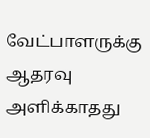வேட்பாளருக்கு ஆதரவு அளிக்காதது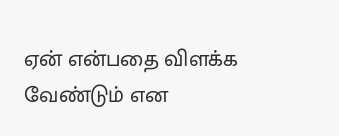ஏன் என்பதை விளக்க வேண்டும் என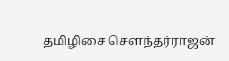தமிழிசை சௌந்தர்ராஜன்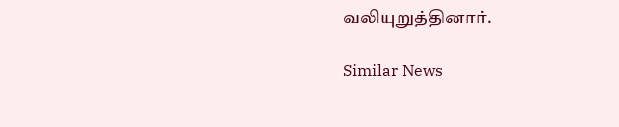வலியுறுத்தினார்.

Similar News